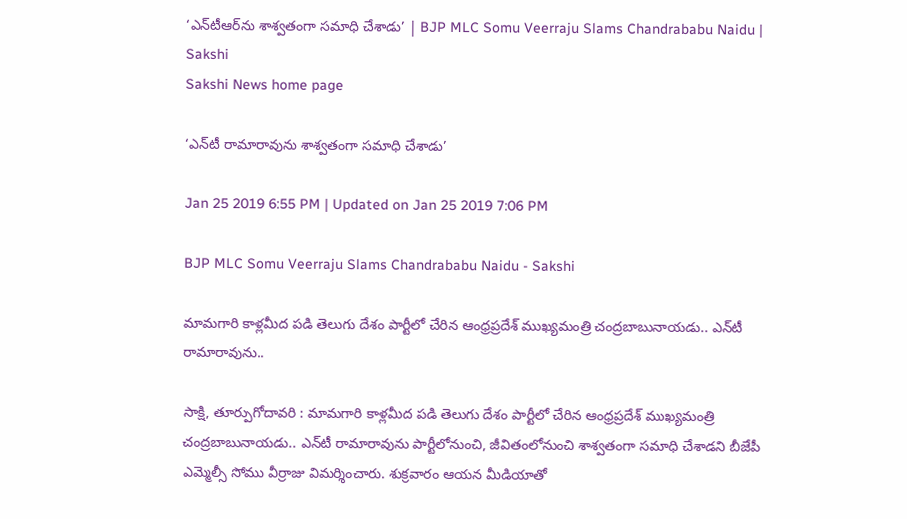‘ఎన్‌టీఆర్‌ను శాశ్వతంగా సమాధి చేశాడు’ | BJP MLC Somu Veerraju Slams Chandrababu Naidu | Sakshi
Sakshi News home page

‘ఎన్‌టీ రామారావును శాశ్వతంగా సమాధి చేశాడు’

Jan 25 2019 6:55 PM | Updated on Jan 25 2019 7:06 PM

BJP MLC Somu Veerraju Slams Chandrababu Naidu - Sakshi

మామగారి కాళ్లమీద పడి తెలుగు దేశం పార్టీలో చేరిన ఆంధ్రప్రదేశ్‌ ముఖ్యమంత్రి చంద్రబాబునాయడు.. ఎన్‌టీ రామారావును..

సాక్షి, తూర్పుగోదావరి : మామగారి కాళ్లమీద పడి తెలుగు దేశం పార్టీలో చేరిన ఆంధ్రప్రదేశ్‌ ముఖ్యమంత్రి చంద్రబాబునాయడు.. ఎన్‌టీ రామారావును పార్టీలోనుంచి, జీవితంలోనుంచి శాశ్వతంగా సమాధి చేశాడని బీజేపీ ఎమ్మెల్సీ సోము వీర్రాజు విమర్శించారు. శుక్రవారం ఆయన మీడియాతో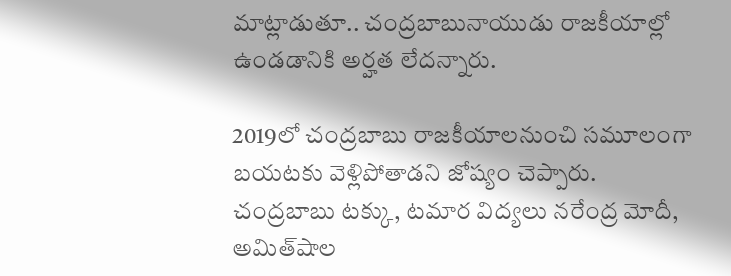మాట్లాడుతూ.. చంద్రబాబునాయుడు రాజకీయాల్లో ఉండడానికి అర్హత లేదన్నారు.

2019లో చంద్రబాబు రాజకీయాలనుంచి సమూలంగా బయటకు వెళ్లిపోతాడని జోష్యం చెప్పారు. చంద్రబాబు టక్కు, టమార విద్యలు నరేంద్ర మోదీ, అమిత్‌షాల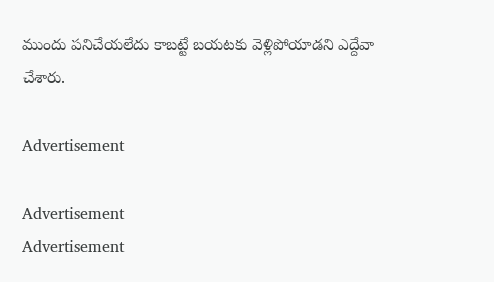ముందు పనిచేయలేదు కాబట్టే బయటకు వెళ్లిపోయాడని ఎద్దేవా చేశారు.

Advertisement

Advertisement
Advertisement